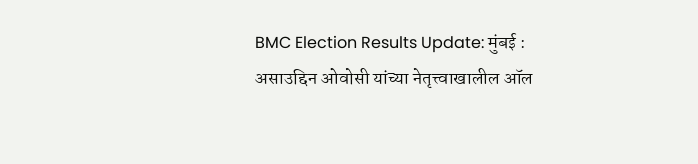BMC Election Results Update: मुंबई : असाउद्दिन ओवोसी यांच्या नेतृत्त्वाखालील ऑल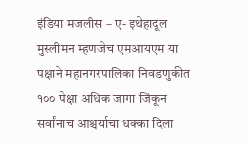इंडिया मजलीस – ए- इथेहादूल मुस्लीमन म्हणजेच एमआयएम या पक्षाने महानगरपालिका निवडणुकीत १०० पेक्षा अधिक जागा जिंकून सर्वांनाच आश्चर्याचा धक्का दिला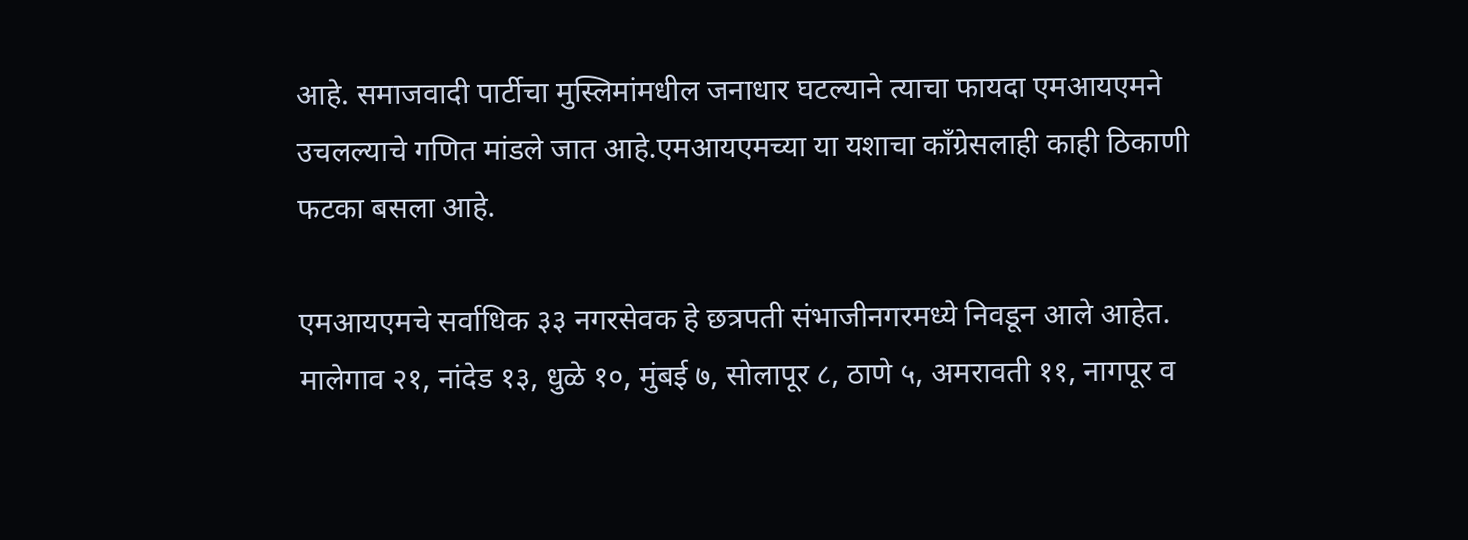आहे. समाजवादी पार्टीचा मुस्लिमांमधील जनाधार घटल्याने त्याचा फायदा एमआयएमने उचलल्याचे गणित मांडले जात आहे.एमआयएमच्या या यशाचा काँग्रेसलाही काही ठिकाणी फटका बसला आहे.

एमआयएमचे सर्वाधिक ३३ नगरसेवक हे छत्रपती संभाजीनगरमध्ये निवडून आले आहेत. मालेगाव २१, नांदेड १३, धुळे १०, मुंबई ७, सोलापूर ८, ठाणे ५, अमरावती ११, नागपूर व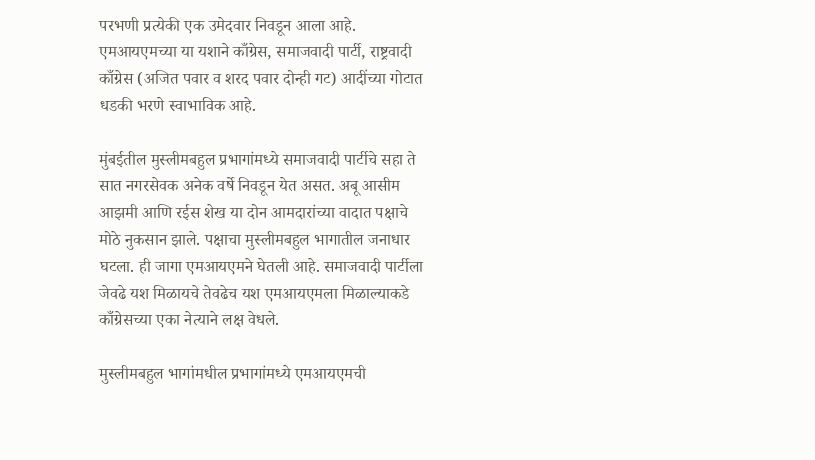परभणी प्रत्येकी एक उमेदवार निवडून आला आहे. एमआयएमच्या या यशाने काँग्रेस, समाजवादी पार्टी, राष्ट्रवादी काँग्रेस (अजित पवार व शरद पवार दोन्ही गट) आदींच्या गोटात धडकी भरणे स्वाभाविक आहे.

मुंबईतील मुस्लीमबहुल प्रभागांमध्ये समाजवादी पार्टीचे सहा ते सात नगरसेवक अनेक वर्षे निवडून येत असत. अबू आसीम आझमी आणि रईस शेख या दोन आमदारांच्या वादात पक्षाचे मोठे नुकसान झाले. पक्षाचा मुस्लीमबहुल भागातील जनाधार घटला. ही जागा एमआयएमने घेतली आहे. समाजवादी पार्टीला जेवढे यश मिळायचे तेवढेच यश एमआयएमला मिळाल्याकडे काँग्रेसच्या एका नेत्याने लक्ष वेधले.

मुस्लीमबहुल भागांमधील प्रभागांमध्ये एमआयएमची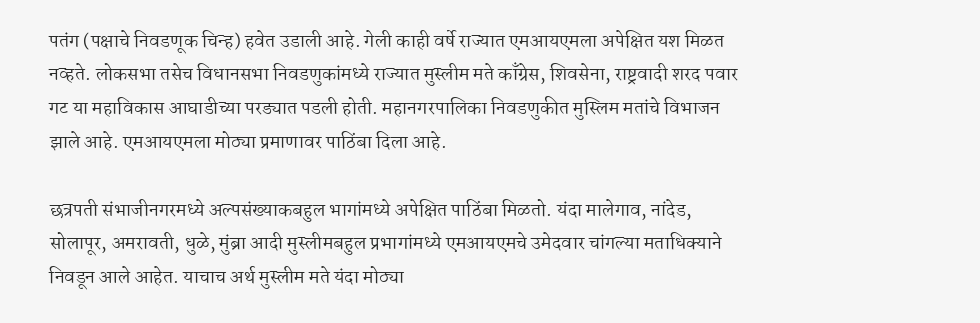पतंग (पक्षाचे निवडणूक चिन्ह) हवेत उडाली आहे. गेली काही वर्षे राज्यात एमआयएमला अपेक्षित यश मिळत नव्हते. लोकसभा तसेच विधानसभा निवडणुकांमध्ये राज्यात मुस्लीम मते काँग्रेस, शिवसेना, राष्ट्रवादी शरद पवार गट या महाविकास आघाडीच्या परड्यात पडली होती. महानगरपालिका निवडणुकीत मुस्लिम मतांचे विभाजन झाले आहे. एमआयएमला मोठ्या प्रमाणावर पाठिंबा दिला आहे.

छत्रपती संभाजीनगरमध्ये अल्पसंख्याकबहुल भागांमध्ये अपेक्षित पाठिंबा मिळतो. यंदा मालेगाव, नांदेड, सोलापूर, अमरावती, धुळे, मुंब्रा आदी मुस्लीमबहुल प्रभागांमध्ये एमआयएमचे उमेदवार चांगल्या मताधिक्याने निवडून आले आहेत. याचाच अर्थ मुस्लीम मते यंदा मोठ्या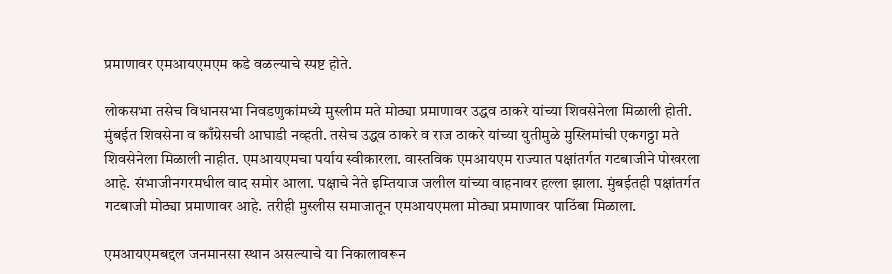प्रमाणावर एमआयएमएम कडे वळल्याचे स्पष्ट होते.

लोकसभा तसेच विधानसभा निवडणुकांमध्ये मुस्लीम मते मोठ्या प्रमाणावर उद्धव ठाकरे यांच्या शिवसेनेला मिळाली होती. मुंबईत शिवसेना व काँग्रेसची आघाडी नव्हती. तसेच उद्धव ठाकरे व राज ठाकरे यांच्या युतीमुळे मुस्लिमांची एकगठ्ठा मते शिवसेनेला मिळाली नाहीत. एमआयएमचा पर्याय स्वीकारला. वास्तविक एमआयएम राज्यात पक्षांतर्गत गटबाजीने पोखरला आहे. संभाजीनगरमधील वाद समोर आला. पक्षाचे नेते इम्तियाज जलील यांच्या वाहनावर हल्ला झाला. मुंबईतही पक्षांतर्गत गटबाजी मोठ्या प्रमाणावर आहे. तरीही मुस्लीस समाजातून एमआयएमला मोठ्या प्रमाणावर पाठिंबा मिळाला.

एमआयएमबद्दल जनमानसा स्थान असल्याचे या निकालावरून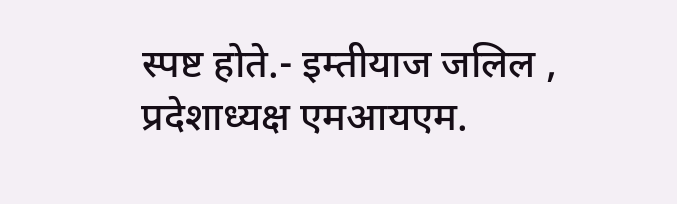स्पष्ट होते.- इम्तीयाज जलिल , प्रदेशाध्यक्ष एमआयएम.